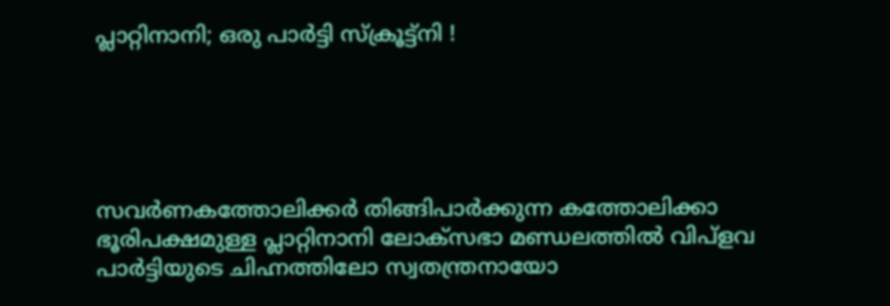പ്ലാറ്റിനാനി; ഒരു പാര്‍ട്ടി സ്ക്രൂട്ട്‍നി !





സവര്‍ണകത്തോലിക്കര്‍ തിങ്ങിപാര്‍ക്കുന്ന കത്തോലിക്കാ ഭൂരിപക്ഷമുള്ള പ്ലാറ്റിനാനി ലോക്സഭാ മണ്ഡലത്തില്‍ വിപ്ളവ പാര്‍ട്ടിയുടെ ചിഹ്നത്തിലോ സ്വതന്ത്രനായോ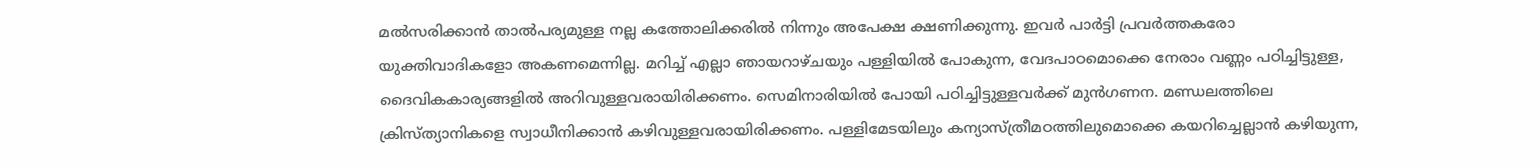മല്‍സരിക്കാന്‍ താല്‍പര്യമുള്ള നല്ല കത്തോലിക്കരില്‍ നിന്നും അപേക്ഷ ക്ഷണിക്കുന്നു. ഇവര്‍ പാര്‍ട്ടി പ്രവര്‍ത്തകരോ യുക്തിവാദികളോ അകണമെന്നില്ല. മറിച്ച് എല്ലാ ഞായറാഴ്ചയും പള്ളിയില്‍ പോകുന്ന, വേദപാഠമൊക്കെ നേരാം വണ്ണം പഠിച്ചിട്ടുള്ള, ദൈവികകാര്യങ്ങളില്‍ അറിവുള്ളവരായിരിക്കണം. സെമിനാരിയില്‍ പോയി പഠിച്ചിട്ടുള്ളവര്‍ക്ക് മുന്‍ഗണന. മണ്ഡലത്തിലെ ക്രിസ്ത്യാനികളെ സ്വാധീനിക്കാന്‍ കഴിവുള്ളവരായിരിക്കണം. പള്ളിമേടയിലും കന്യാസ്ത്രീമഠത്തിലുമൊക്കെ കയറിച്ചെല്ലാന്‍ കഴിയുന്ന,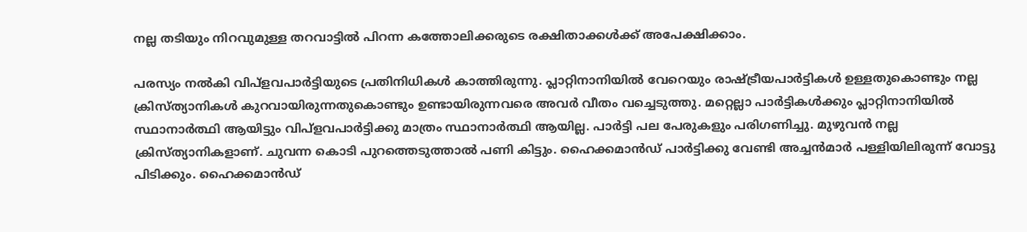നല്ല തടിയും നിറവുമുള്ള തറവാട്ടില്‍ പിറന്ന കത്തോലിക്കരുടെ രക്ഷിതാക്കള്‍ക്ക് അപേക്ഷിക്കാം.

പരസ്യം നല്‍കി വിപ്ളവപാര്‍ട്ടിയുടെ പ്രതിനിധികള്‍ കാത്തിരുന്നു. പ്ലാറ്റിനാനിയില്‍ വേറെയും രാഷ്ട്രീയപാര്‍ട്ടികള്‍ ഉള്ളതുകൊണ്ടും നല്ല ക്രിസ്ത്യാനികള്‍ കുറവായിരുന്നതുകൊണ്ടും ഉണ്ടായിരുന്നവരെ അവര്‍ വീതം വച്ചെടുത്തു. മറ്റെല്ലാ പാര്‍ട്ടികള്‍ക്കും പ്ലാറ്റിനാനിയില്‍ സ്ഥാനാര്‍ത്ഥി ആയിട്ടും വിപ്ളവപാര്‍ട്ടിക്കു മാത്രം സ്ഥാനാര്‍ത്ഥി ആയില്ല. പാര്‍ട്ടി പല പേരുകളും പരിഗണിച്ചു. മുഴുവന്‍ നല്ല ക്രിസ്ത്യാനികളാണ്. ചുവന്ന കൊടി പുറത്തെടുത്താല്‍ പണി കിട്ടും. ഹൈക്കമാന്‍ഡ് പാര്‍ട്ടിക്കു വേണ്ടി അച്ചന്‍മാര്‍ പള്ളിയിലിരുന്ന് വോട്ടു പിടിക്കും. ഹൈക്കമാന്‍ഡ്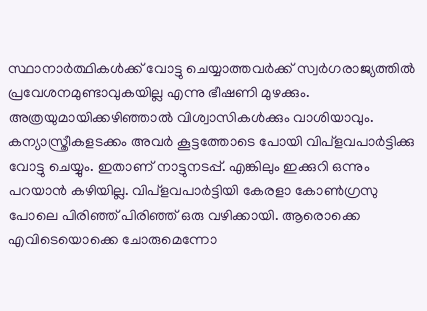സ്ഥാനാര്‍ത്ഥികള്‍ക്ക് വോട്ടു ചെയ്യാത്തവര്‍ക്ക് സ്വര്‍ഗരാജ്യത്തില്‍ പ്രവേശനമുണ്ടാവുകയില്ല എന്നു ഭീഷണി മുഴക്കും. അത്രയുമായിക്കഴിഞ്ഞാല്‍ വിശ്വാസികള്‍ക്കും വാശിയാവും. കന്യാസ്ത്രീകളടക്കം അവര്‍ കൂട്ടത്തോടെ പോയി വിപ്ളവപാര്‍ട്ടിക്കു വോട്ടു ചെയ്യും. ഇതാണ് നാട്ടുനടപ്പ്. എങ്കിലും ഇക്കുറി ഒന്നും പറയാന്‍ കഴിയില്ല. വിപ്ളവപാര്‍ട്ടിയി കേരളാ കോണ്‍ഗ്രസു പോലെ പിരിഞ്ഞ് പിരിഞ്ഞ് ഒരു വഴിക്കായി. ആരൊക്കെ എവിടെയൊക്കെ ചോരുമെന്നോ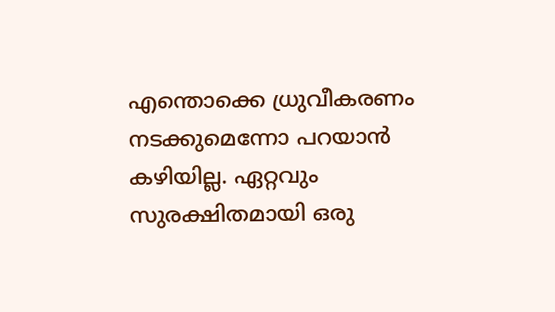എന്തൊക്കെ ധ്രുവീകരണം നടക്കുമെന്നോ പറയാന്‍ കഴിയില്ല. ഏറ്റവും സുരക്ഷിതമായി ഒരു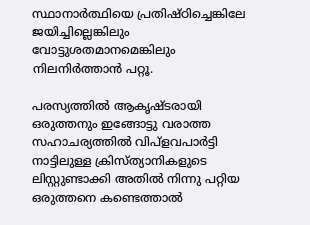സ്ഥാനാര്‍ത്ഥിയെ പ്രതിഷ്ഠിച്ചെങ്കിലേ ജയിച്ചില്ലെങ്കിലും വോട്ടുശതമാനമെങ്കിലും നിലനിര്‍ത്താന്‍ പറ്റൂ.

പരസ്യത്തില്‍ ആകൃഷ്ടരായി ഒരുത്തനും ഇങ്ങോട്ടു വരാത്ത സഹാചര്യത്തില്‍ വിപ്ളവപാര്‍ട്ടി നാട്ടിലുള്ള ക്രിസ്ത്യാനികളുടെ ലിസ്റ്റുണ്ടാക്കി അതില്‍ നിന്നു പറ്റിയ ഒരുത്തനെ കണ്ടെത്താല്‍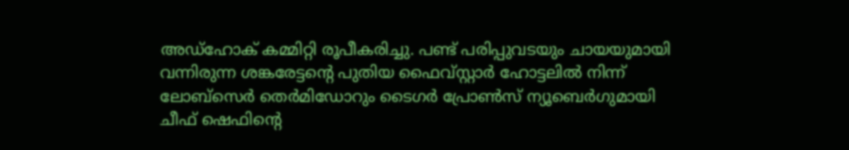അഡ്ഹോക് കമ്മിറ്റി രൂപീകരിച്ചു. പണ്ട് പരിപ്പുവടയും ചായയുമായി വന്നിരുന്ന ശങ്കരേട്ടന്റെ പുതിയ ഫൈവ്സ്റ്റാര്‍ ഹോട്ടലില്‍ നിന്ന് ലോബ്സെര്‍ തെര്‍മിഡോറും ടൈഗര്‍ പ്രോണ്‍സ് ന്യൂബെര്‍ഗുമായി ചീഫ് ഷെഫിന്റെ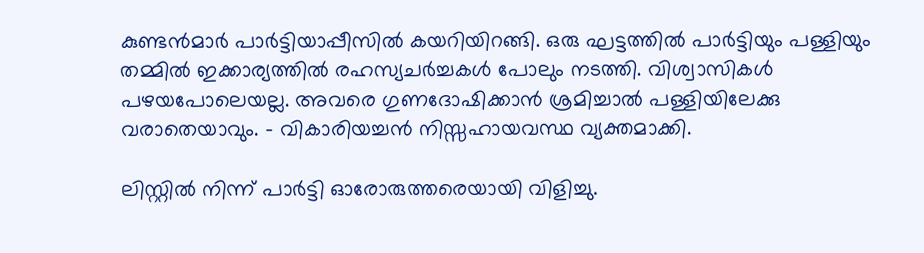കുണ്ടന്‍മാര്‍ പാര്‍ട്ടിയാപ്പീസില്‍ കയറിയിറങ്ങി. ഒരു ഘട്ടത്തില്‍ പാര്‍ട്ടിയും പള്ളിയും തമ്മില്‍ ഇക്കാര്യത്തില്‍ രഹസ്യചര്‍ച്ചകള്‍ പോലും നടത്തി. വിശ്വാസികള്‍ പഴയപോലെയല്ല. അവരെ ഗുണദോഷിക്കാന്‍ ശ്രമിച്ചാല്‍ പള്ളിയിലേക്കു വരാതെയാവും. – വികാരിയച്ചന്‍ നിസ്സഹായവസ്ഥ വ്യക്തമാക്കി.

ലിസ്റ്റില്‍ നിന്ന് പാര്‍ട്ടി ഓരോരുത്തരെയായി വിളിച്ചു.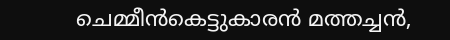ചെമ്മീന്‍കെട്ടുകാരന്‍ മത്തച്ചന്‍,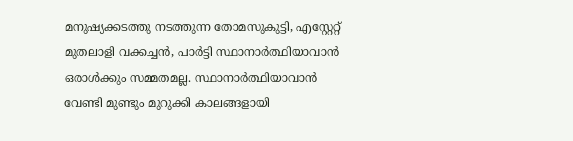മനുഷ്യക്കടത്തു നടത്തുന്ന തോമസുകുട്ടി, എസ്റ്റേറ്റ് മുതലാളി വക്കച്ചന്‍, പാര്‍ട്ടി സ്ഥാനാര്‍ത്ഥിയാവാന്‍ ഒരാള്‍ക്കും സമ്മതമല്ല. സ്ഥാനാര്‍ത്ഥിയാവാന്‍ വേണ്ടി മുണ്ടും മുറുക്കി കാലങ്ങളായി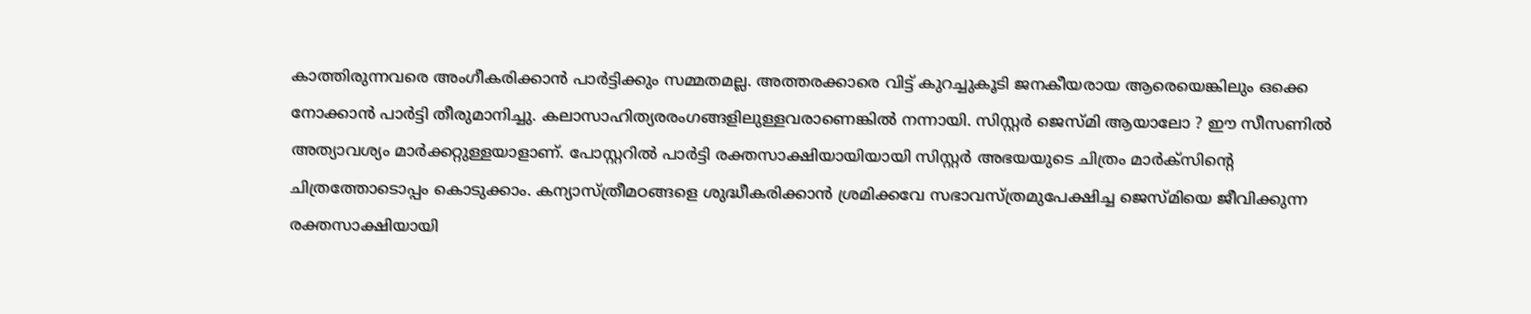കാത്തിരുന്നവരെ അംഗീകരിക്കാന്‍ പാര്‍ട്ടിക്കും സമ്മതമല്ല. അത്തരക്കാരെ വിട്ട് കുറച്ചുകൂടി ജനകീയരായ ആരെയെങ്കിലും ഒക്കെ നോക്കാന്‍ പാര്‍ട്ടി തീരുമാനിച്ചു. കലാസാഹിത്യരരംഗങ്ങളിലുള്ളവരാണെങ്കില്‍ നന്നായി. സിസ്റ്റര്‍ ജെസ്മി ആയാലോ ? ഈ സീസണില്‍ അത്യാവശ്യം മാര്‍ക്കറ്റുള്ളയാളാണ്. പോസ്റ്ററില്‍ പാര്‍ട്ടി രക്തസാക്ഷിയായിയായി സിസ്റ്റര്‍ അഭയയുടെ ചിത്രം മാര്‍ക്സിന്റെ ചിത്രത്തോടൊപ്പം കൊടുക്കാം. കന്യാസ്ത്രീമഠങ്ങളെ ശുദ്ധീകരിക്കാന്‍ ശ്രമിക്കവേ സഭാവസ്ത്രമുപേക്ഷിച്ച ജെസ്മിയെ ജീവിക്കുന്ന രക്തസാക്ഷിയായി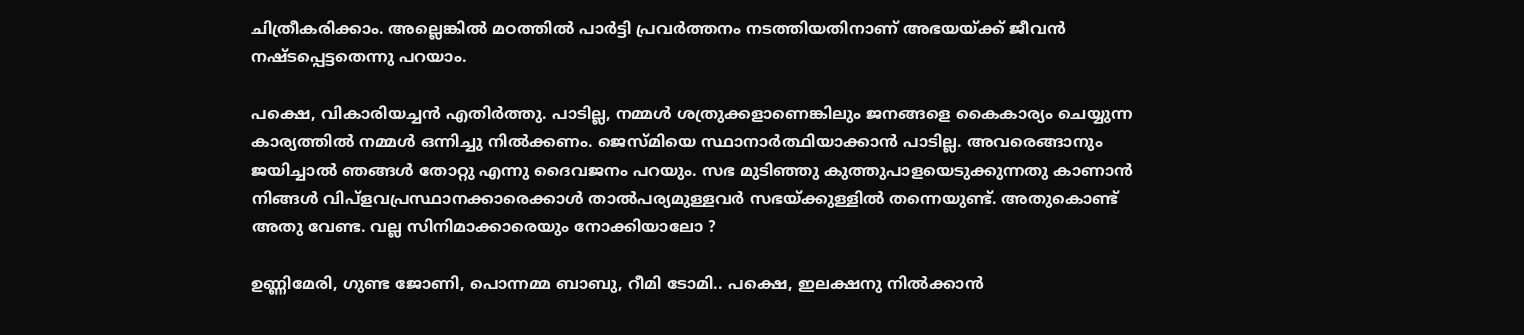ചിത്രീകരിക്കാം. അല്ലെങ്കില്‍ മഠത്തില്‍ പാര്‍ട്ടി പ്രവര്‍ത്തനം നടത്തിയതിനാണ് അഭയയ്ക്ക് ജീവന്‍ നഷ്ടപ്പെട്ടതെന്നു പറയാം.

പക്ഷെ, വികാരിയച്ചന്‍ എതിര്‍ത്തു. പാടില്ല, നമ്മള്‍ ശത്രുക്കളാണെങ്കിലും ജനങ്ങളെ കൈകാര്യം ചെയ്യുന്ന കാര്യത്തില്‍ നമ്മള്‍ ഒന്നിച്ചു നില്‍ക്കണം. ജെസ്മിയെ സ്ഥാനാര്‍ത്ഥിയാക്കാന്‍ പാടില്ല. അവരെങ്ങാനും ജയിച്ചാല്‍ ഞങ്ങള്‍ തോറ്റു എന്നു ദൈവജനം പറയും. സഭ മുടിഞ്ഞു കുത്തുപാളയെടുക്കുന്നതു കാണാന്‍ നിങ്ങള്‍ വിപ്ളവപ്രസ്ഥാനക്കാരെക്കാള്‍ താല്‍പര്യമുള്ളവര്‍ സഭയ്ക്കുള്ളില്‍ തന്നെയുണ്ട്. അതുകൊണ്ട് അതു വേണ്ട. വല്ല സിനിമാക്കാരെയും നോക്കിയാലോ ?

ഉണ്ണിമേരി, ഗുണ്ട ജോണി, പൊന്നമ്മ ബാബു, റീമി ടോമി.. പക്ഷെ, ഇലക്ഷനു നില്‍ക്കാന്‍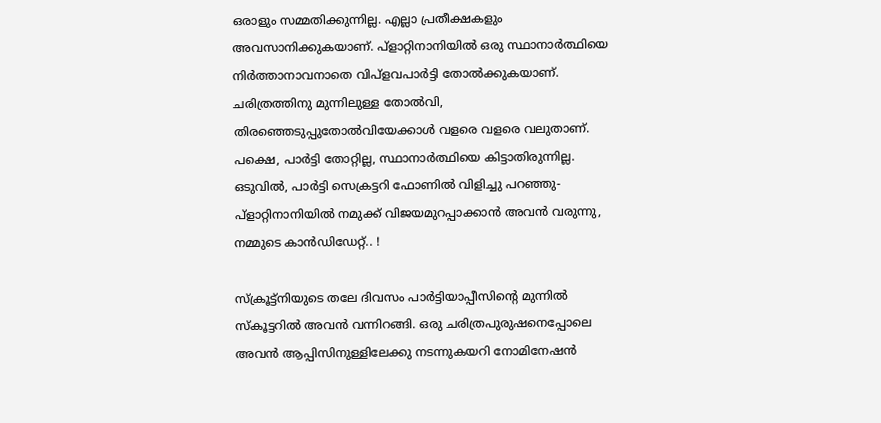ഒരാളും സമ്മതിക്കുന്നില്ല. എല്ലാ പ്രതീക്ഷകളും അവസാനിക്കുകയാണ്. പ്ളാറ്റിനാനിയില്‍ ഒരു സ്ഥാനാര്‍ത്ഥിയെ നിര്‍ത്താനാവനാതെ വിപ്ളവപാര്‍ട്ടി തോല്‍ക്കുകയാണ്. ചരിത്രത്തിനു മുന്നിലുള്ള തോല്‍വി, തിരഞ്ഞെടുപ്പുതോല്‍വിയേക്കാള്‍ വളരെ വളരെ വലുതാണ്. പക്ഷെ, പാര്‍ട്ടി തോറ്റില്ല, സ്ഥാനാര്‍ത്ഥിയെ കിട്ടാതിരുന്നില്ല. ഒടുവില്‍, പാര്‍ട്ടി സെക്രട്ടറി ഫോണില്‍ വിളിച്ചു പറഞ്ഞു- പ്ളാറ്റിനാനിയില്‍ നമുക്ക് വിജയമുറപ്പാക്കാന്‍ അവന്‍ വരുന്നു, നമ്മുടെ കാന്‍ഡിഡേറ്റ്.. !

സ്ക്രൂട്ട്നിയുടെ തലേ ദിവസം പാര്‍ട്ടിയാപ്പീസിന്റെ മുന്നില്‍ സ്കൂട്ടറില്‍ അവന്‍ വന്നിറങ്ങി. ഒരു ചരിത്രപുരുഷനെപ്പോലെ അവന്‍ ആപ്പിസിനുള്ളിലേക്കു നടന്നുകയറി നോമിനേഷന്‍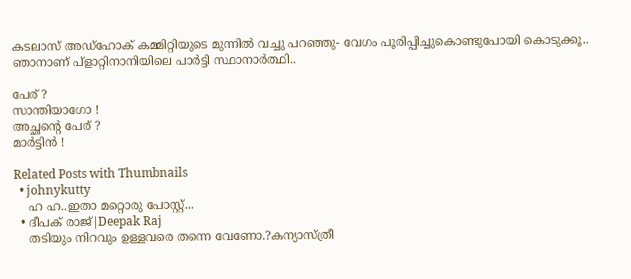കടലാസ് അഡ്ഹോക് കമ്മിറ്റിയുടെ മുന്നില്‍ വച്ചു പറഞ്ഞു- വേഗം പൂരിപ്പിച്ചുകൊണ്ടുപോയി കൊടുക്കൂ.. ഞാനാണ് പ്ളാറ്റിനാനിയിലെ പാര്‍ട്ടി സ്ഥാനാര്‍ത്ഥി..

പേര് ?
സാന്തിയാഗോ !
അച്ഛന്റെ പേര് ?
മാര്‍ട്ടിന്‍ !

Related Posts with Thumbnails
  • johnykutty
    ഹ ഹ..ഇതാ മറ്റൊരു പോസ്റ്റ്...
  • ദീപക് രാജ്|Deepak Raj
    തടിയും നിറവും ഉള്ളവരെ തന്നെ വേണോ.?കന്യാസ്ത്രീ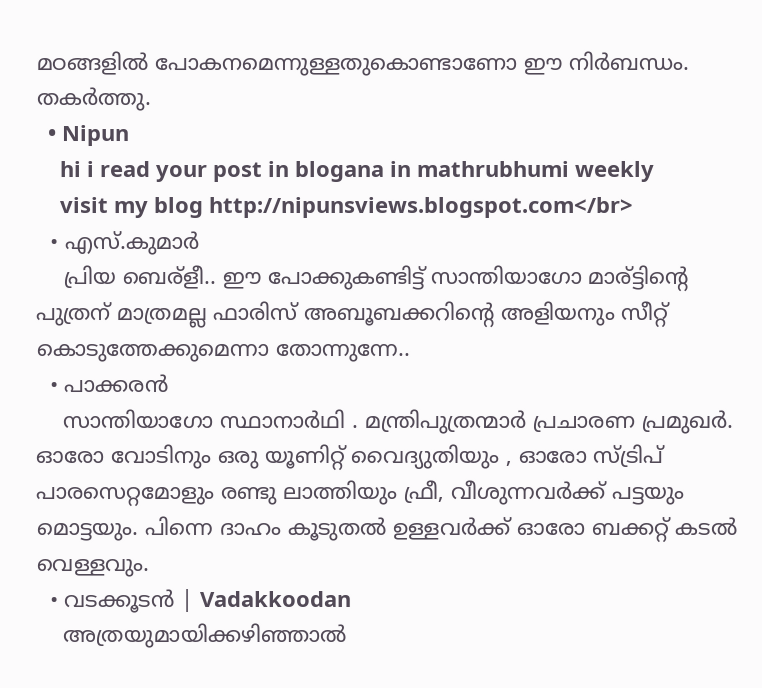മഠങ്ങളില്‍ പോകനമെന്നുള്ളതുകൊണ്ടാണോ ഈ നിര്‍ബന്ധം. തകര്‍ത്തു.
  • Nipun
    hi i read your post in blogana in mathrubhumi weekly
    visit my blog http://nipunsviews.blogspot.com</br>
  • എസ്.കുമാര്‍
    പ്രിയ ബെര്ളീ.. ഈ പോക്കുകണ്ടിട്ട് സാന്തിയാഗോ മാര്ട്ടിന്റെ പുത്രന് മാത്രമല്ല ഫാരിസ് അബൂബക്കറിന്റെ അളിയനും സീറ്റ് കൊടുത്തേക്കുമെന്നാ തോന്നുന്നേ..
  • പാക്കരന്‍
    സാന്തിയാഗോ സ്ഥാനാര്‍ഥി . മന്ത്രിപുത്രന്മാര്‍ പ്രചാരണ പ്രമുഖര്‍. ഓരോ വോടിനും ഒരു യൂണിറ്റ് വൈദ്യുതിയും , ഓരോ സ്ട്രിപ് പാരസെറ്റമോളും രണ്ടു ലാത്തിയും ഫ്രീ, വീശുന്നവര്‍ക്ക് പട്ടയും മൊട്ടയും. പിന്നെ ദാഹം കൂടുതല്‍ ഉള്ളവര്‍ക്ക് ഓരോ ബക്കറ്റ് കടല്‍ വെള്ളവും.
  • വടക്കൂടന്‍ | Vadakkoodan
    അത്രയുമായിക്കഴിഞ്ഞാല്‍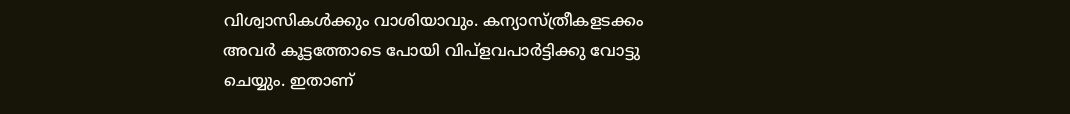വിശ്വാസികള്‍ക്കും വാശിയാവും. കന്യാസ്ത്രീകളടക്കം അവര്‍ കൂട്ടത്തോടെ പോയി വിപ്ളവപാര്‍ട്ടിക്കു വോട്ടു ചെയ്യും. ഇതാണ്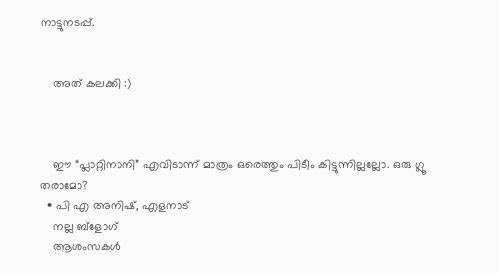നാട്ടുനടപ്പ്.


    അത് കലക്കി :)



    ഈ “പ്ലാറ്റിനാനി” എവിടാന്ന് മാത്രം ഒരെത്തും പിടീം കിട്ടുന്നില്ലല്ലോ. ഒരു ഗ്ലൂ തരാമോ?
  • പി എ അനിഷ്, എളനാട്
    നല്ല ബ്ളോഗ്
    ആശംസകള്‍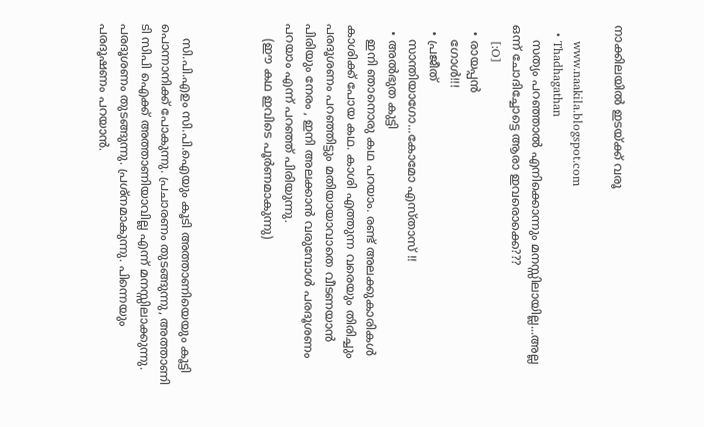നാക്കിലയില്‍ ഇടയ്ക്ക് വരൂ

    www.naakila.blogspot.com
  • Thadhagathan
    സത്യം പറഞ്ഞാല്‍ എനിക്കൊന്നും മനസ്സിലായില്ല...അല്ല ഒന്ന് ചോദിച്ചോട്ടെ ആരാ ഇവരൊക്കെ???
    [:O]
  • രായപ്പൻ
    ഗോള്‍!!!
  • പ്രജീത്‌
    സാന്തിയാഗോ...കോമോ എസ്താസ് !!
  • അല്‍ഭുത കുട്ടി
    ഇനി ഞാനൊരു കഥ പറയാം. രണ്ട് അലക്കുകാരികള്‍ കാശിക്ക് പോയ കഥ. കാശി എത്തുന്ന വരെയും തിരിച്ചും പരദൂശണം പറഞ്ഞിട്ടും മതിയായാവാതെ വീടണയാന്‍ പിരിയും നേരം , ഇനി അലക്കാന്‍ വരുമ്പോള്‍ പരദൂശണം പറയാം എന്ന് പറഞ്ഞ് പിരിയുന്നു.
    (ഈ കഥ ഇവിടെ പൂര്‍ണമാകുന്നു)



    സി.പി.എഉം സി.പി.ഐയും കൂടി അത്താണിയെയും കൂട്ടി പൊന്നാനിക്ക് പോകുന്നു. പ്രചാരണം തുടങ്ങുന്നു, അത്താണി ടി സിപി ഐക്ക് അത്താണിയാവില്ല എന്ന് മനസ്സിലാക്കുന്നു. പരദൂശണം തുടങ്ങുന്നു. പ്രശ്നമാകുന്നു. പിന്നെയും പരദൂഷണം പറയാന്‍.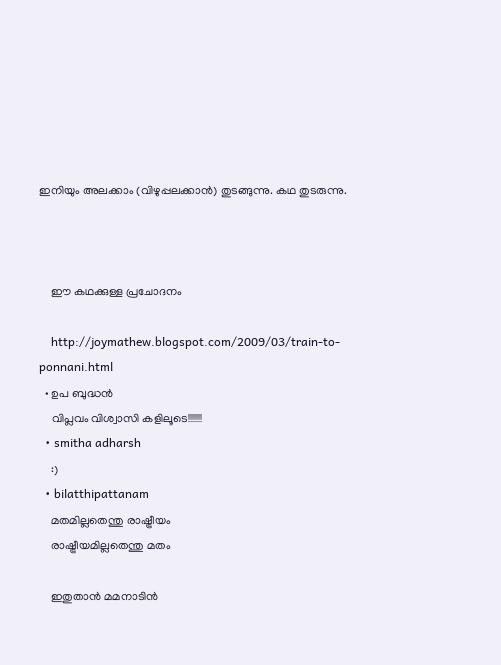ഇനിയും അലക്കാം (വിഴുപ്പലക്കാന്‍) തുടങ്ങുന്നു. കഥ തുടരുന്നു.



    ഈ കഥക്കുള്ള പ്രചോദനം

    http://joymathew.blogspot.com/2009/03/train-to-ponnani.html
  • ഉപ ബുദ്ധന്‍
    വിപ്ലവം വിശ്വാസി കളിലൂടെ!!!!!!!
  • smitha adharsh
    :)
  • bilatthipattanam
    മതമില്ലതെന്തു രാഷ്ട്രീയം
    രാഷ്ട്രീയമില്ലതെന്തു മതം

    ഇതുതാന്‍ മമനാടിന്‍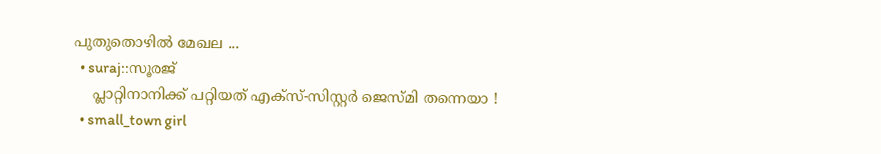പുതുതൊഴില്‍ മേഖല ...
  • suraj::സൂരജ്
    പ്ലാറ്റിനാനിക്ക് പറ്റിയത് എക്സ്-സിസ്റ്റര്‍ ജെസ്മി തന്നെയാ !
  • small_town girl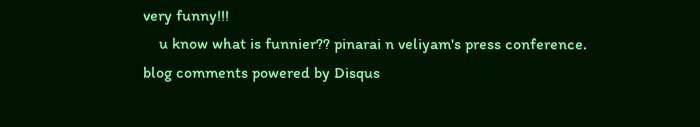very funny!!!
    u know what is funnier?? pinarai n veliyam's press conference.
blog comments powered by Disqus